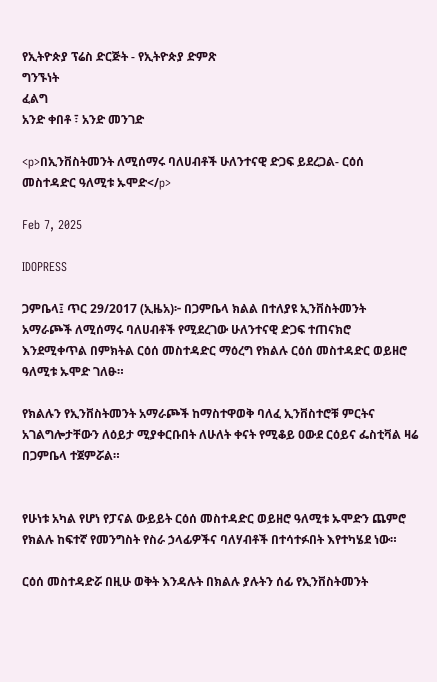የኢትዮጵያ ፕሬስ ድርጅት - የኢትዮጵያ ድምጽ
ግንኙነት
ፈልግ
አንድ ቀበቶ ፣ አንድ መንገድ

<p>በኢንቨስትመንት ለሚሰማሩ ባለሀብቶች ሁለንተናዊ ድጋፍ ይደረጋል- ርዕሰ መስተዳድር ዓለሚቱ ኡሞድ</p>

Feb 7, 2025

IDOPRESS

ጋምቤላ፤ ጥር 29/2017 (ኢዜአ)፦ በጋምቤላ ክልል በተለያዩ ኢንቨስትመንት አማራጮች ለሚሰማሩ ባለሀብቶች የሚደረገው ሁለንተናዊ ድጋፍ ተጠናክሮ እንደሚቀጥል በምክትል ርዕሰ መስተዳድር ማዕረግ የክልሉ ርዕሰ መስተዳድር ወይዘሮ ዓለሚቱ ኡሞድ ገለፁ።

የክልሉን የኢንቨስትመንት አማራጮች ከማስተዋወቅ ባለፈ ኢንቨስተሮቹ ምርትና አገልግሎታቸውን ለዕይታ ሚያቀርቡበት ለሁለት ቀናት የሚቆይ ዐውደ ርዕይና ፌስቲቫል ዛሬ በጋምቤላ ተጀምሯል።


የሁነቱ አካል የሆነ የፓናል ውይይት ርዕሰ መስተዳድር ወይዘሮ ዓለሚቱ ኡሞድን ጨምሮ የክልሉ ከፍተኛ የመንግስት የስራ ኃላፊዎችና ባለሃብቶች በተሳተፉበት እየተካሄደ ነው።

ርዕሰ መስተዳድሯ በዚሁ ወቅት እንዳሉት በክልሉ ያሉትን ሰፊ የኢንቨስትመንት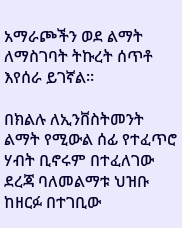አማራጮችን ወደ ልማት ለማስገባት ትኩረት ሰጥቶ እየሰራ ይገኛል።

በክልሉ ለኢንቨስትመንት ልማት የሚውል ሰፊ የተፈጥሮ ሃብት ቢኖሩም በተፈለገው ደረጃ ባለመልማቱ ህዝቡ ከዘርፉ በተገቢው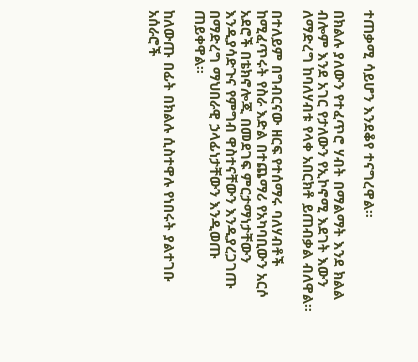ተጠቃሚ ሳይሆን እንደቆየ ተናግረዋል።

በክልሉ ያለውን የተፈጥሮ ሃብት በማልማት እንደ ክልል ብሎም እንደ አገር የታለውን የኢኮኖሚ እደገት እውን ለማድረግ ከባለሃብቱ የላቀ አበርክቶ ይጠብቃል ብለዋል።

በተለይም በግብርናው ዘርፍ የተሰማሩ ባለሃብቶች ከሚፈጥሩት የስራ እድል በተጨማሪ የአካባቢውን አርሶ አደሮች በቴክኖሎጂ በመደገፍ ምርታማነታቸውን እንዲያሳድጉና የምግብ ዋስተናቸውን እንዲያረጋገጡ በማድረግ ማህበራዊ ኃላፊነታቸውን እንዲወጡ ጠይቀዋል።

ከለውጡ በፊት በክልሉ ሲስተዋሉ የነበሩት ያልተገቡ አሰራሮች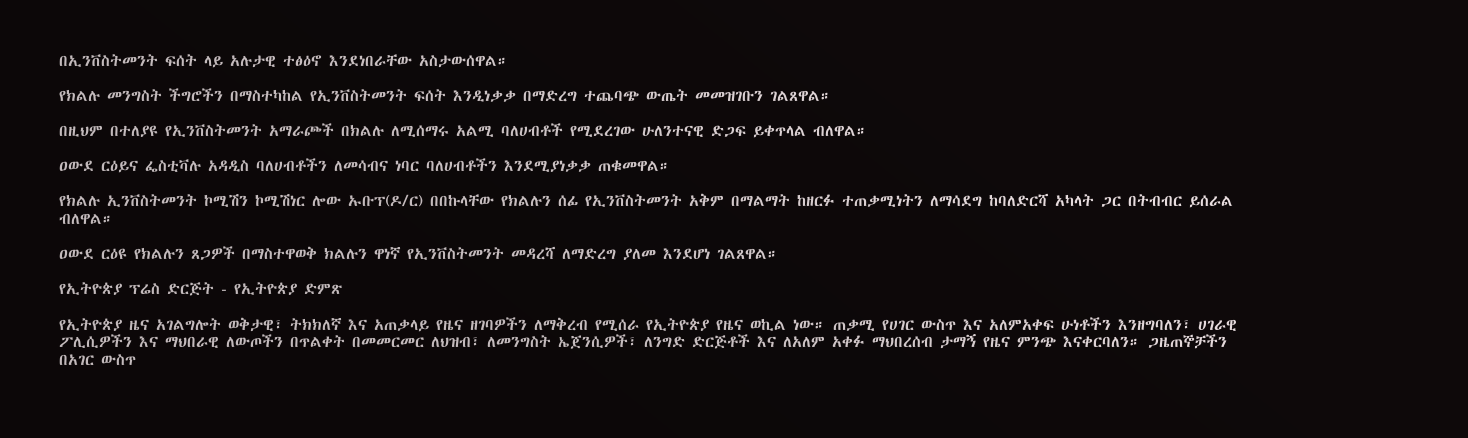በኢንቨስትመንት ፍሰት ላይ አሉታዊ ተፅዕኖ እንደነበራቸው አስታውሰዋል።

የክልሉ መንግስት ችግሮችን በማስተካከል የኢንቨስትመንት ፍሰት እንዲነቃቃ በማድረግ ተጨባጭ ውጤት መመዝገቡን ገልጸዋል።

በዚህም በተለያዩ የኢንቨስትመንት አማራጮች በክልሉ ለሚሰማሩ አልሚ ባለሀብቶች የሚደረገው ሁለንተናዊ ድጋፍ ይቀጥላል ብለዋል።

ዐውደ ርዕይና ፌስቲቫሉ አዳዲስ ባለሀብቶችን ለመሳብና ነባር ባለሀብቶችን እንደሚያነቃቃ ጠቁመዋል።

የክልሉ ኢንቨስትመንት ኮሚሽን ኮሚሽነር ሎው ኡቡፕ(ዶ/ር) በበኩላቸው የክልሉን ሰፊ የኢንቨስትመንት አቅም በማልማት ከዘርፉ ተጠቃሚነትን ለማሳደግ ከባለድርሻ አካላት ጋር በትብብር ይሰራል ብለዋል።

ዐውደ ርዕዩ የክልሉን ጸጋዎች በማስተዋወቅ ክልሉን ዋነኛ የኢንቨስትመንት መዳረሻ ለማድረግ ያለመ እንደሆነ ገልጸዋል።

የኢትዮጵያ ፕሬስ ድርጅት - የኢትዮጵያ ድምጽ

የኢትዮጵያ ዜና አገልግሎት ወቅታዊ፣ ትክክለኛ እና አጠቃላይ የዜና ዘገባዎችን ለማቅረብ የሚሰራ የኢትዮጵያ የዜና ወኪል ነው። ጠቃሚ የሀገር ውስጥ እና አለምአቀፍ ሁነቶችን እንዘግባለን፣ ሀገራዊ ፖሊሲዎችን እና ማህበራዊ ለውጦችን በጥልቀት በመመርመር ለህዝብ፣ ለመንግስት ኤጀንሲዎች፣ ለንግድ ድርጅቶች እና ለአለም አቀፉ ማህበረሰብ ታማኝ የዜና ምንጭ እናቀርባለን። ጋዜጠኞቻችን በአገር ውስጥ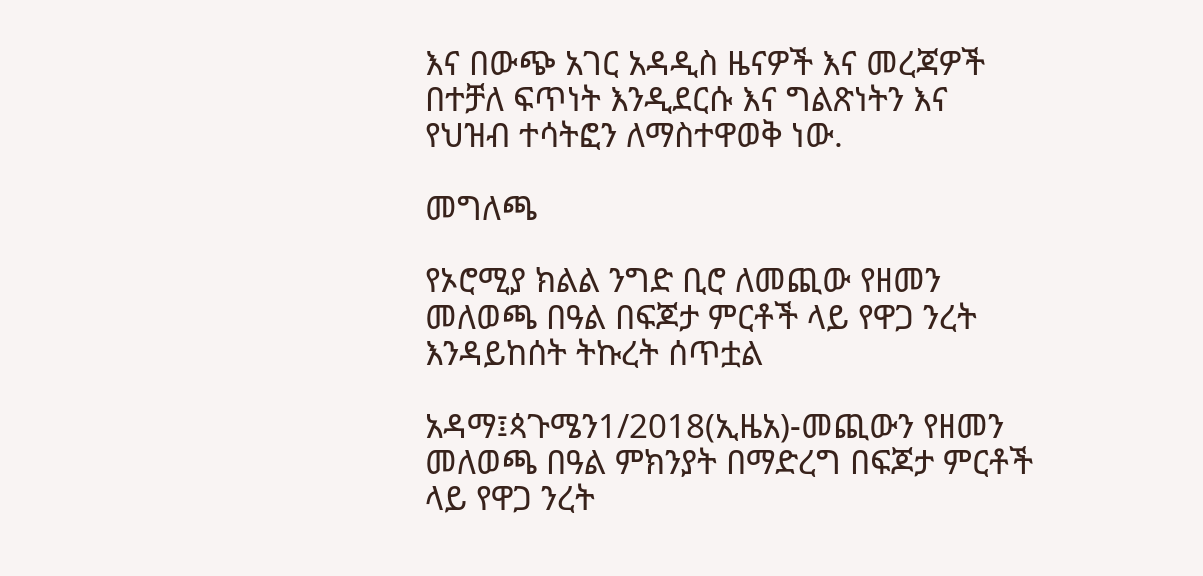እና በውጭ አገር አዳዲስ ዜናዎች እና መረጃዎች በተቻለ ፍጥነት እንዲደርሱ እና ግልጽነትን እና የህዝብ ተሳትፎን ለማስተዋወቅ ነው.

መግለጫ

የኦሮሚያ ክልል ንግድ ቢሮ ለመጪው የዘመን መለወጫ በዓል በፍጆታ ምርቶች ላይ የዋጋ ንረት እንዳይከሰት ትኩረት ሰጥቷል

አዳማ፤ጳጉሜን1/2018(ኢዜአ)-መጪውን የዘመን መለወጫ በዓል ምክንያት በማድረግ በፍጆታ ምርቶች ላይ የዋጋ ንረት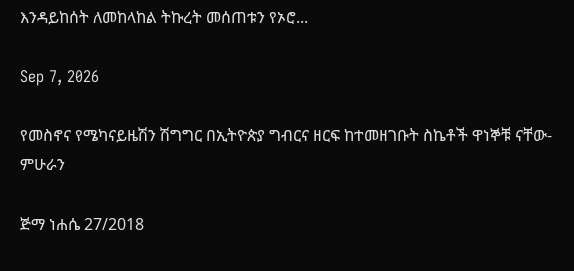እንዳይከሰት ለመከላከል ትኩረት መሰጠቱን የኦሮ...

Sep 7, 2026

የመስኖና የሜካናይዜሽን ሽግግር በኢትዮጵያ ግብርና ዘርፍ ከተመዘገቡት ስኬቶች ዋነኞቹ ናቸው-ምሁራን

ጅማ ነሐሴ 27/2018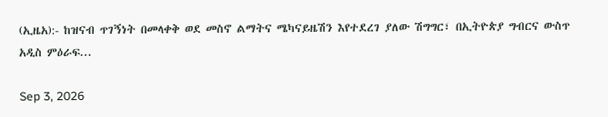(ኢዜአ):- ከዝናብ ጥገኝነት በመላቀቅ ወደ መስኖ ልማትና ሜካናይዜሽን እየተደረገ ያለው ሽግግር፣ በኢትዮጵያ ግብርና ውስጥ አዲስ ምዕራፍ...

Sep 3, 2026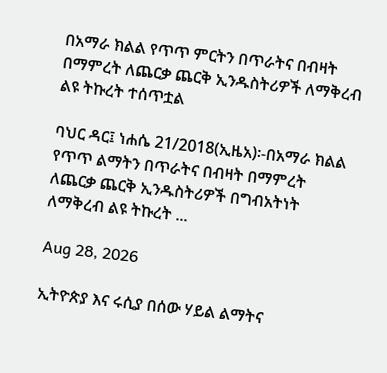በአማራ ክልል የጥጥ ምርትን በጥራትና በብዛት በማምረት ለጨርቃ ጨርቅ ኢንዱስትሪዎች ለማቅረብ ልዩ ትኩረት ተሰጥቷል

ባህር ዳር፤ ነሐሴ 21/2018(ኢዜአ)፡-በአማራ ክልል የጥጥ ልማትን በጥራትና በብዛት በማምረት ለጨርቃ ጨርቅ ኢንዱስትሪዎች በግብአትነት ለማቅረብ ልዩ ትኩረት ...

Aug 28, 2026

ኢትዮጵያ እና ሩሲያ በሰው ሃይል ልማትና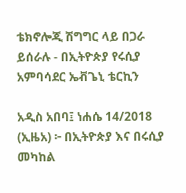ቴክኖሎጂ ሽግግር ላይ በጋራ ይሰራሉ - በኢትዮጵያ የሩሲያ አምባሳደር ኤቭጌኒ ቴርኪን

አዲስ አበባ፤ ነሐሴ 14/2018 (ኢዜአ) ፦ በኢትዮጵያ እና በሩሲያ መካከል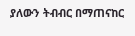ያለውን ትብብር በማጠናከር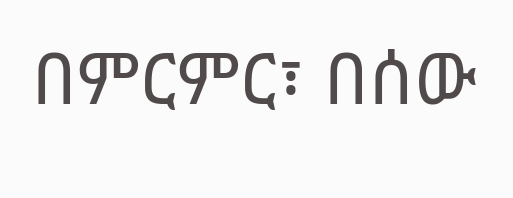በምርምር፣ በሰው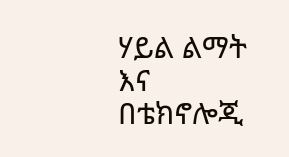ሃይል ልማት እና በቴክኖሎጂ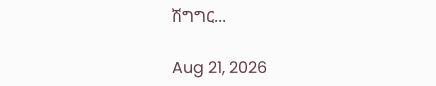ሽግግር...

Aug 21, 2026